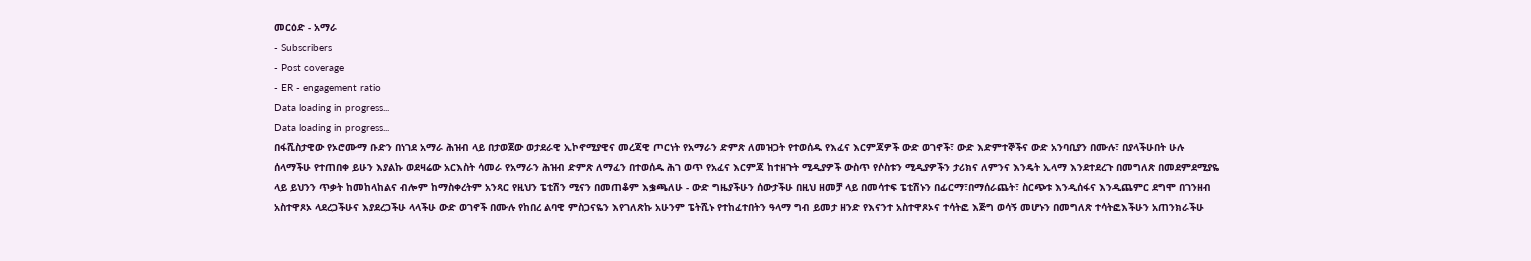መርዕድ - አማራ
- Subscribers
- Post coverage
- ER - engagement ratio
Data loading in progress...
Data loading in progress...
በፋሺስታዊው የኦሮሙማ ቡድን በነገደ አማራ ሕዝብ ላይ በታወጀው ወታደራዊ ኢኮኖሚያዊና መረጃዊ ጦርነት የአማራን ድምጽ ለመዝጋት የተወሰዱ የእፈና እርምጃዎች ውድ ወገኖች፣ ውድ እድምተኞችና ውድ አንባቢያን በሙሉ፣ በያላችሁበት ሁሉ ሰላማችሁ የተጠበቀ ይሁን እያልኩ ወደዛሬው አርእስት ሳመራ የአማራን ሕዝብ ድምጽ ለማፈን በተወሰዱ ሕገ ወጥ የአፈና እርምጃ ከተዘጉት ሚዲያዎች ውስጥ የሶስቱን ሚዲያዎችን ታሪክና ለምንና እንዴት ኢላማ እንደተደረጉ በመግለጽ በመደምደሚያዬ ላይ ይህንን ጥቃት ከመከላከልና ብሎም ከማስቀረትም አንጻር የዚህን ፔቲሽን ሚናን በመጠቆም እቌጫለሁ - ውድ ግዜያችሁን ሰውታችሁ በዚህ ዘመቻ ላይ በመሳተፍ ፔቲሽኑን በፊርማ፣በማሰራጨት፣ ስርጭቱ እንዲሰፋና እንዲጨምር ደግሞ በገንዘብ አስተዋጾኦ ላደረጋችሁና እያደረጋችሁ ላላችሁ ውድ ወገኖች በሙሉ የከበረ ልባዊ ምስጋናዬን እየገለጽኩ አሁንም ፔትሺኑ የተከፈተበትን ዓላማ ግብ ይመታ ዘንድ የእናንተ አስተዋጾኦና ተሳትፎ እጅግ ወሳኝ መሆኑን በመግለጽ ተሳትፎእችሁን አጠንክራችሁ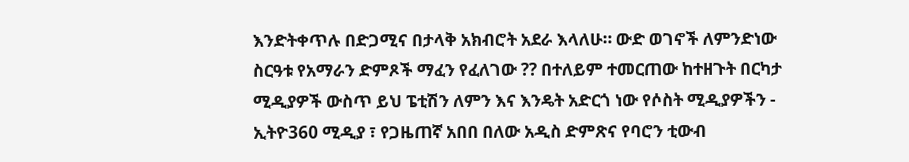እንድትቀጥሉ በድጋሚና በታላቅ አክብሮት አደራ እላለሁ። ውድ ወገኖች ለምንድነው ስርዓቱ የአማራን ድምጾች ማፈን የፈለገው ?? በተለይም ተመርጠው ከተዘጉት በርካታ ሚዲያዎች ውስጥ ይህ ፔቲሽን ለምን እና እንዴት አድርጎ ነው የሶስት ሚዲያዎችን - ኢትዮ360 ሚዲያ ፣ የጋዜጠኛ አበበ በለው አዲስ ድምጽና የባሮን ቲውብ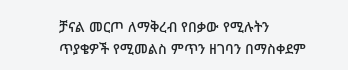ቻናል መርጦ ለማቅረብ የበቃው የሚሉትን ጥያቄዎች የሚመልስ ምጥን ዘገባን በማስቀደም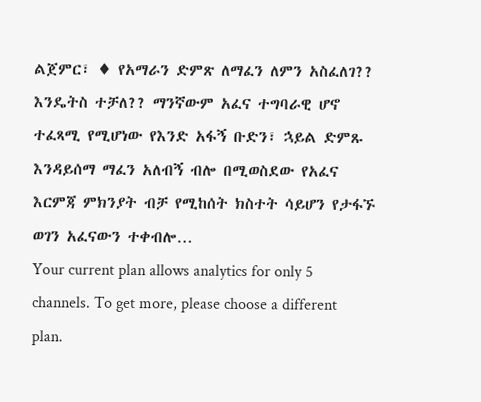ልጀምር፣ ♦ የአማራን ድምጽ ለማፈን ለምን አስፈለገ?? እንዴትስ ተቻለ?? ማንኛውም አፈና ተግባራዊ ሆኖ ተፈጻሚ የሚሆነው የእንድ አፋኝ ቡድን፣ ኋይል ድምጹ እንዳይሰማ ማፈን አለብኝ ብሎ በሚወስደው የአፈና እርምጃ ምክንያት ብቻ የሚከሰት ክስተት ሳይሆን የታፋኙ ወገን አፈናውን ተቀብሎ…
Your current plan allows analytics for only 5 channels. To get more, please choose a different plan.